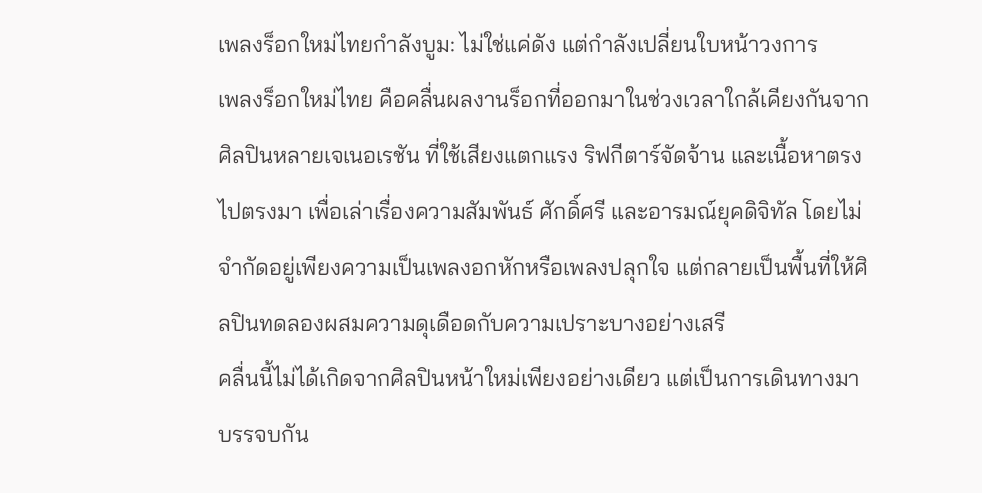เพลงร็อกใหม่ไทยกำลังบูม: ไม่ใช่แค่ดัง แต่กำลังเปลี่ยนใบหน้าวงการ
เพลงร็อกใหม่ไทย คือคลื่นผลงานร็อกที่ออกมาในช่วงเวลาใกล้เคียงกันจากศิลปินหลายเจเนอเรชัน ที่ใช้เสียงแตกแรง ริฟกีตาร์จัดจ้าน และเนื้อหาตรงไปตรงมา เพื่อเล่าเรื่องความสัมพันธ์ ศักดิ์ศรี และอารมณ์ยุคดิจิทัล โดยไม่จำกัดอยู่เพียงความเป็นเพลงอกหักหรือเพลงปลุกใจ แต่กลายเป็นพื้นที่ให้ศิลปินทดลองผสมความดุเดือดกับความเปราะบางอย่างเสรี
คลื่นนี้ไม่ได้เกิดจากศิลปินหน้าใหม่เพียงอย่างเดียว แต่เป็นการเดินทางมาบรรจบกัน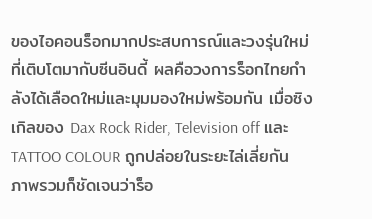ของไอคอนร็อกมากประสบการณ์และวงรุ่นใหม่ที่เติบโตมากับซีนอินดี้ ผลคือวงการร็อกไทยกำลังได้เลือดใหม่และมุมมองใหม่พร้อมกัน เมื่อซิงเกิลของ Dax Rock Rider, Television off และ TATTOO COLOUR ถูกปล่อยในระยะไล่เลี่ยกัน ภาพรวมก็ชัดเจนว่าร็อ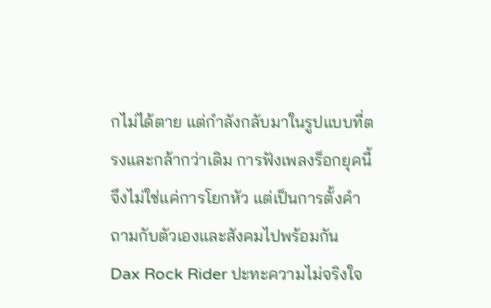กไม่ได้ตาย แต่กำลังกลับมาในรูปแบบที่ตรงและกล้ากว่าเดิม การฟังเพลงร็อกยุคนี้จึงไม่ใช่แค่การโยกหัว แต่เป็นการตั้งคำถามกับตัวเองและสังคมไปพร้อมกัน
Dax Rock Rider ปะทะความไม่จริงใจ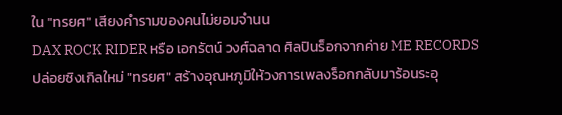ใน "ทรยศ" เสียงคำรามของคนไม่ยอมจำนน
DAX ROCK RIDER หรือ เอกรัตน์ วงศ์ฉลาด ศิลปินร็อกจากค่าย ME RECORDS ปล่อยซิงเกิลใหม่ "ทรยศ" สร้างอุณหภูมิให้วงการเพลงร็อกกลับมาร้อนระอุ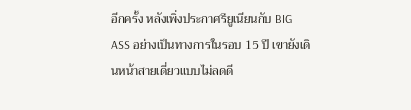อีกครั้ง หลังเพิ่งประกาศรียูเนียนกับ BIG ASS อย่างเป็นทางการในรอบ 15 ปี เขายังเดินหน้าสายเดี่ยวแบบไม่ลดดี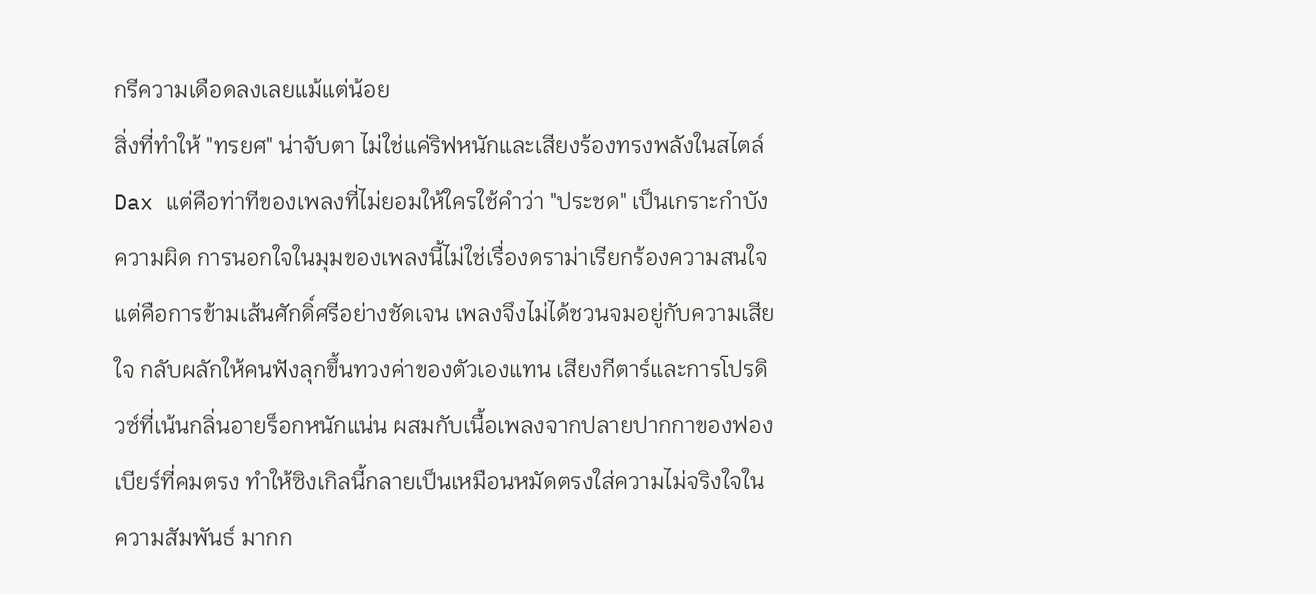กรีความเดือดลงเลยแม้แต่น้อย
สิ่งที่ทำให้ "ทรยศ" น่าจับตา ไม่ใช่แค่ริฟหนักและเสียงร้องทรงพลังในสไตล์ Dax แต่คือท่าทีของเพลงที่ไม่ยอมให้ใครใช้คำว่า "ประชด" เป็นเกราะกำบังความผิด การนอกใจในมุมของเพลงนี้ไม่ใช่เรื่องดราม่าเรียกร้องความสนใจ แต่คือการข้ามเส้นศักดิ์ศรีอย่างชัดเจน เพลงจึงไม่ได้ชวนจมอยู่กับความเสียใจ กลับผลักให้คนฟังลุกขึ้นทวงค่าของตัวเองแทน เสียงกีตาร์และการโปรดิวซ์ที่เน้นกลิ่นอายร็อกหนักแน่น ผสมกับเนื้อเพลงจากปลายปากกาของฟองเบียร์ที่คมตรง ทำให้ซิงเกิลนี้กลายเป็นเหมือนหมัดตรงใส่ความไม่จริงใจในความสัมพันธ์ มากก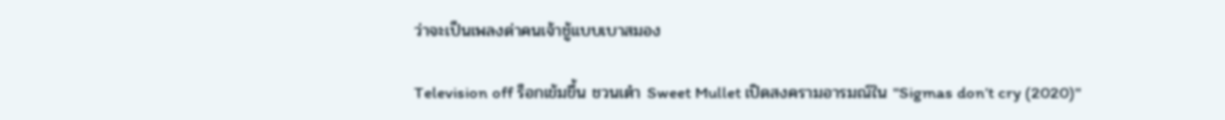ว่าจะเป็นเพลงด่าคนเจ้าชู้แบบเบาสมอง

Television off ร็อกเข้มขึ้น ชวนเต๋า Sweet Mullet เปิดสงครามอารมณ์ใน "Sigmas don’t cry (2020)"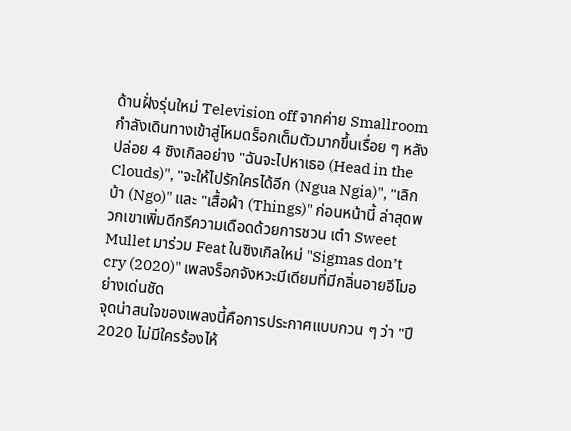ด้านฝั่งรุ่นใหม่ Television off จากค่าย Smallroom กำลังเดินทางเข้าสู่โหมดร็อกเต็มตัวมากขึ้นเรื่อย ๆ หลังปล่อย 4 ซิงเกิลอย่าง "ฉันจะไปหาเธอ (Head in the Clouds)", "จะให้ไปรักใครได้อีก (Ngua Ngia)", "เลิกบ้า (Ngo)" และ "เสื้อผ้า (Things)" ก่อนหน้านี้ ล่าสุดพวกเขาเพิ่มดีกรีความเดือดด้วยการชวน เต๋า Sweet Mullet มาร่วม Feat ในซิงเกิลใหม่ "Sigmas don’t cry (2020)" เพลงร็อกจังหวะมีเดียมที่มีกลิ่นอายอีโมอย่างเด่นชัด
จุดน่าสนใจของเพลงนี้คือการประกาศแบบกวน ๆ ว่า "ปี 2020 ไม่มีใครร้องไห้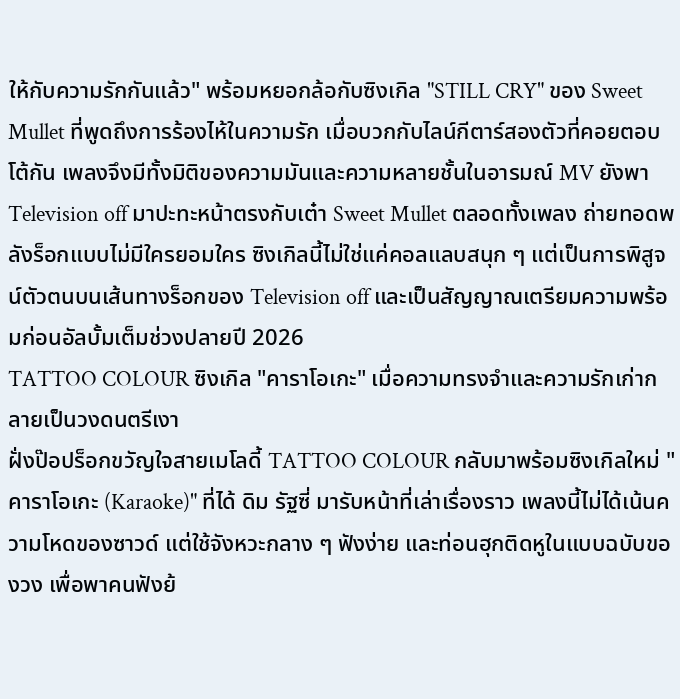ให้กับความรักกันแล้ว" พร้อมหยอกล้อกับซิงเกิล "STILL CRY" ของ Sweet Mullet ที่พูดถึงการร้องไห้ในความรัก เมื่อบวกกับไลน์กีตาร์สองตัวที่คอยตอบโต้กัน เพลงจึงมีทั้งมิติของความมันและความหลายชั้นในอารมณ์ MV ยังพา Television off มาปะทะหน้าตรงกับเต๋า Sweet Mullet ตลอดทั้งเพลง ถ่ายทอดพลังร็อกแบบไม่มีใครยอมใคร ซิงเกิลนี้ไม่ใช่แค่คอลแลบสนุก ๆ แต่เป็นการพิสูจน์ตัวตนบนเส้นทางร็อกของ Television off และเป็นสัญญาณเตรียมความพร้อมก่อนอัลบั้มเต็มช่วงปลายปี 2026
TATTOO COLOUR ซิงเกิล "คาราโอเกะ" เมื่อความทรงจำและความรักเก่ากลายเป็นวงดนตรีเงา
ฝั่งป๊อปร็อกขวัญใจสายเมโลดี้ TATTOO COLOUR กลับมาพร้อมซิงเกิลใหม่ "คาราโอเกะ (Karaoke)" ที่ได้ ดิม รัฐซี่ มารับหน้าที่เล่าเรื่องราว เพลงนี้ไม่ได้เน้นความโหดของซาวด์ แต่ใช้จังหวะกลาง ๆ ฟังง่าย และท่อนฮุกติดหูในแบบฉบับของวง เพื่อพาคนฟังย้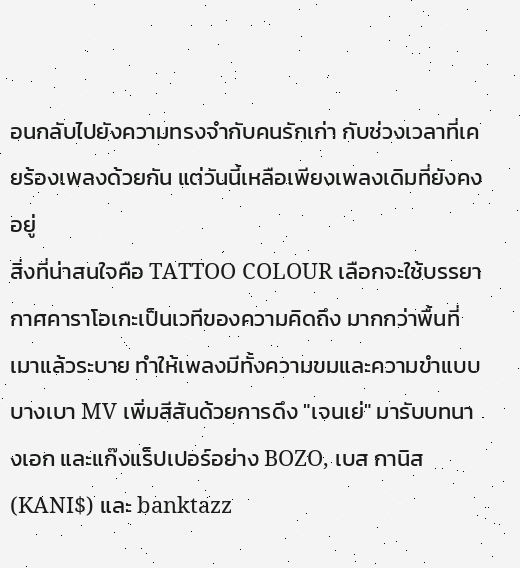อนกลับไปยังความทรงจำกับคนรักเก่า กับช่วงเวลาที่เคยร้องเพลงด้วยกัน แต่วันนี้เหลือเพียงเพลงเดิมที่ยังคงอยู่
สิ่งที่น่าสนใจคือ TATTOO COLOUR เลือกจะใช้บรรยากาศคาราโอเกะเป็นเวทีของความคิดถึง มากกว่าพื้นที่เมาแล้วระบาย ทำให้เพลงมีทั้งความขมและความขำแบบบางเบา MV เพิ่มสีสันด้วยการดึง "เจนเย่" มารับบทนางเอก และแก๊งแร็ปเปอร์อย่าง BOZO, เบส กานิส (KANI$) และ banktazz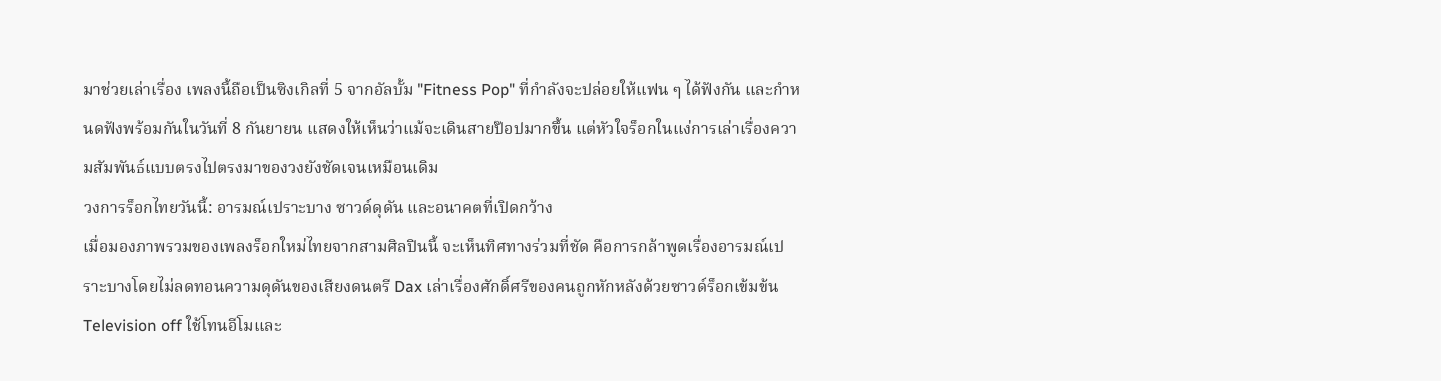มาช่วยเล่าเรื่อง เพลงนี้ถือเป็นซิงเกิลที่ 5 จากอัลบั้ม "Fitness Pop" ที่กำลังจะปล่อยให้แฟน ๆ ได้ฟังกัน และกำหนดฟังพร้อมกันในวันที่ 8 กันยายน แสดงให้เห็นว่าแม้จะเดินสายป๊อปมากขึ้น แต่หัวใจร็อกในแง่การเล่าเรื่องความสัมพันธ์แบบตรงไปตรงมาของวงยังชัดเจนเหมือนเดิม
วงการร็อกไทยวันนี้: อารมณ์เปราะบาง ซาวด์ดุดัน และอนาคตที่เปิดกว้าง
เมื่อมองภาพรวมของเพลงร็อกใหม่ไทยจากสามศิลปินนี้ จะเห็นทิศทางร่วมที่ชัด คือการกล้าพูดเรื่องอารมณ์เปราะบางโดยไม่ลดทอนความดุดันของเสียงดนตรี Dax เล่าเรื่องศักดิ์ศรีของคนถูกหักหลังด้วยซาวด์ร็อกเข้มข้น Television off ใช้โทนอีโมและ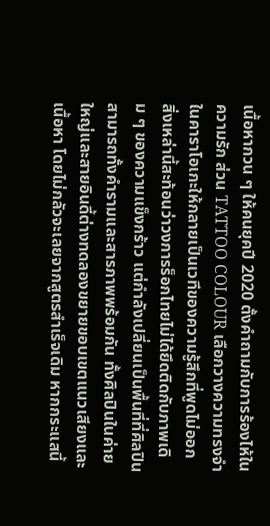เนื้อหากวน ๆ ให้คนยุคปี 2020 ตั้งคำถามกับการร้องไห้ในความรัก ส่วน TATTOO COLOUR เลือกวางความทรงจำในคาราโอเกะให้กลายเป็นเวทีของความรู้สึกที่พูดไม่ออก
สิ่งเหล่านี้สะท้อนว่าวงการร็อกไทยไม่ได้ยึดติดกับภาพเดิม ๆ ของความแข็งกร้าว แต่กำลังเปลี่ยนเป็นพื้นที่ที่ศิลปินสามารถทั้งคำรามและสารภาพพร้อมกัน ทั้งศิลปินในค่ายใหญ่และสายอินดี้ต่างทดลองขยายขอบเขตแนวเสียงและเนื้อหา โดยไม่กลัวจะเลยจากสูตรสำเร็จเดิม หากกระแสนี้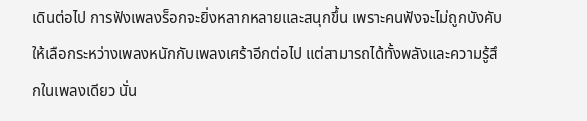เดินต่อไป การฟังเพลงร็อกจะยิ่งหลากหลายและสนุกขึ้น เพราะคนฟังจะไม่ถูกบังคับให้เลือกระหว่างเพลงหนักกับเพลงเศร้าอีกต่อไป แต่สามารถได้ทั้งพลังและความรู้สึกในเพลงเดียว นั่น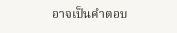อาจเป็นคำตอบ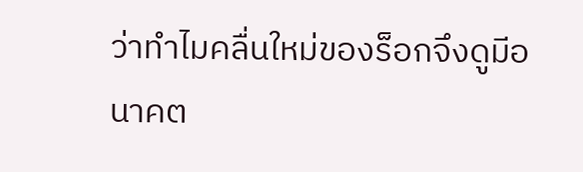ว่าทำไมคลื่นใหม่ของร็อกจึงดูมีอนาคต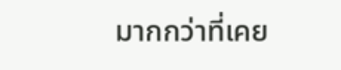มากกว่าที่เคย